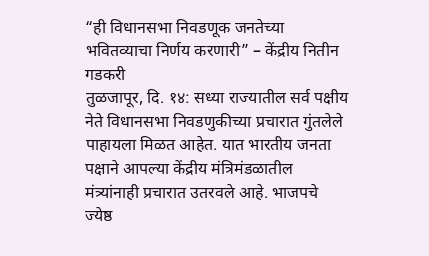“ही विधानसभा निवडणूक जनतेच्या भवितव्याचा निर्णय करणारी” – केंद्रीय नितीन गडकरी
तुळजापूर, दि. १४: सध्या राज्यातील सर्व पक्षीय नेते विधानसभा निवडणुकीच्या प्रचारात गुंतलेले पाहायला मिळत आहेत. यात भारतीय जनता पक्षाने आपल्या केंद्रीय मंत्रिमंडळातील मंत्र्यांनाही प्रचारात उतरवले आहे. भाजपचे ज्येष्ठ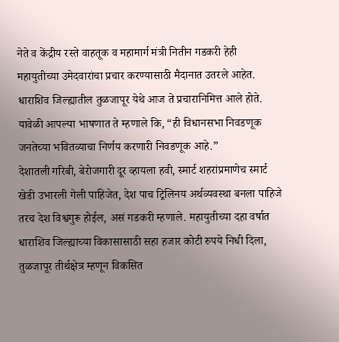नेते व केंद्रीय रस्ते वाहतूक व महामार्ग मंत्री नितीन गडकरी हेही महायुतीच्या उमेदवारांचा प्रचार करण्यासाठी मैदानात उतरले आहेत. धाराशिव जिल्ह्यातील तुळजापूर येथे आज ते प्रचारानिमित्त आले होते. यावेळी आपल्या भाषणात ते म्हणाले कि, “ही विधानसभा निवडणूक जनतेच्या भवितव्याचा निर्णय करणारी निवडणूक आहे.”
देशातली गरिबी, बेरोजगारी दूर व्हायला हवी, स्मार्ट शहरांप्रमाणेच स्मार्ट खेडी उभारली गेली पाहिजेत, देश पाच ट्रिलिनय अर्थव्यवस्था बनला पाहिजे तरच देश विश्वगुरू होईल, असं गडकरी म्हणाले. महायुतीच्या दहा वर्षात धाराशिव जिल्ह्याच्या विकासासाठी सहा हजार कोटी रुपये निधी दिला, तुळजापूर तीर्थक्षेत्र म्हणून विकसित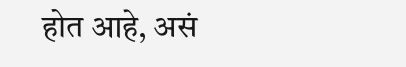होत आहे, असं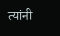त्यांनी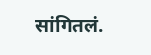सांगितलं.